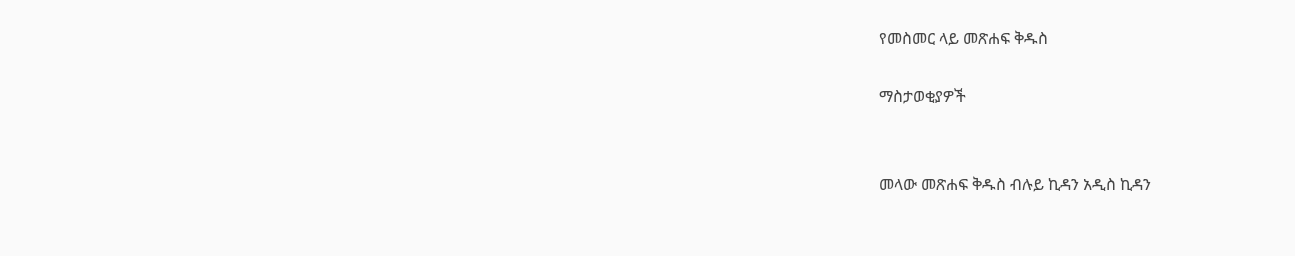የመስመር ላይ መጽሐፍ ቅዱስ

ማስታወቂያዎች


መላው መጽሐፍ ቅዱስ ብሉይ ኪዳን አዲስ ኪዳን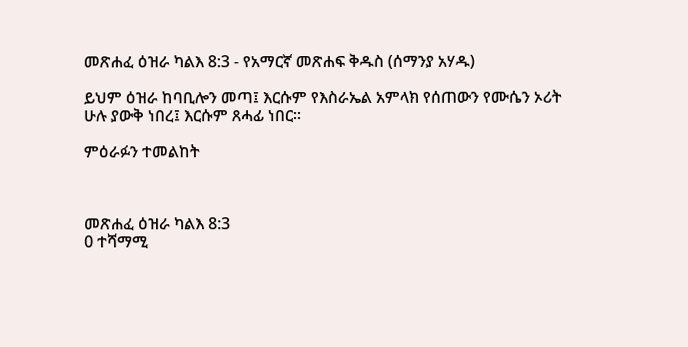መጽሐፈ ዕዝራ ካልእ 8:3 - የአማርኛ መጽሐፍ ቅዱስ (ሰማንያ አሃዱ)

ይህም ዕዝራ ከባቢሎን መጣ፤ እርሱም የእስራኤል አምላክ የሰጠውን የሙሴን ኦሪት ሁሉ ያውቅ ነበረ፤ እርሱም ጸሓፊ ነበር።

ምዕራፉን ተመልከት



መጽሐፈ ዕዝራ ካልእ 8:3
0 ተሻማሚ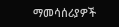ማመሳሰሪያዎች